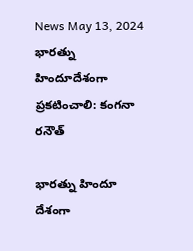News May 13, 2024
భారత్ను హిందూదేశంగా ప్రకటించాలి: కంగనా రనౌత్

భారత్ను హిందూ దేశంగా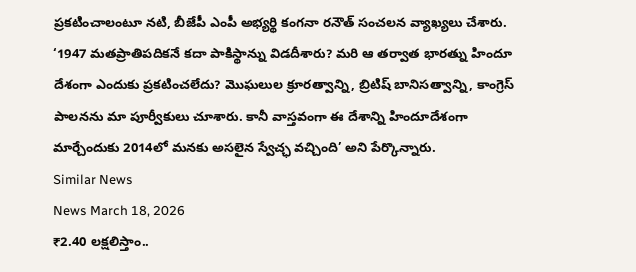ప్రకటించాలంటూ నటి, బీజేపీ ఎంపీ అభ్యర్థి కంగనా రనౌత్ సంచలన వ్యాఖ్యలు చేశారు. ‘1947 మతప్రాతిపదికనే కదా పాకిస్థాన్ను విడదీశారు? మరి ఆ తర్వాత భారత్ను హిందూ దేశంగా ఎందుకు ప్రకటించలేదు? మొఘలుల క్రూరత్వాన్ని, బ్రిటిష్ బానిసత్వాన్ని, కాంగ్రెస్ పాలనను మా పూర్వీకులు చూశారు. కానీ వాస్తవంగా ఈ దేశాన్ని హిందూదేశంగా మార్చేందుకు 2014లో మనకు అసలైన స్వేచ్ఛ వచ్చింది’ అని పేర్కొన్నారు.
Similar News
News March 18, 2026
₹2.40 లక్షలిస్తాం..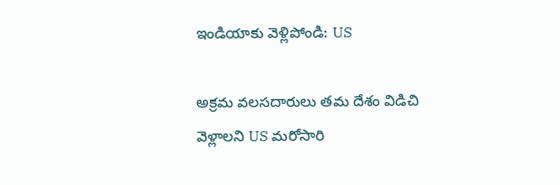ఇండియాకు వెళ్లిపోండి: US

అక్రమ వలసదారులు తమ దేశం విడిచి వెళ్లాలని US మరోసారి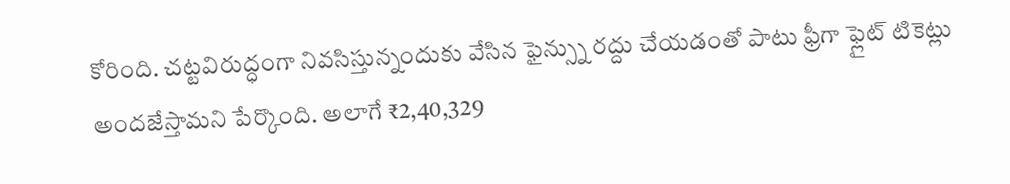కోరింది. చట్టవిరుద్ధంగా నివసిస్తున్నందుకు వేసిన ఫైన్స్ను రద్దు చేయడంతో పాటు ఫ్రీగా ఫ్లైట్ టికెట్లు అందజేస్తామని పేర్కొంది. అలాగే ₹2,40,329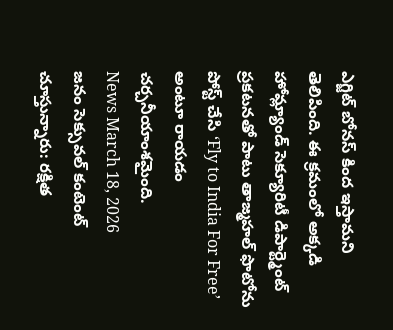ఎగ్జిట్ బోనస్ కింద ఇస్తామని తెలిపింది. ఈ క్రమంలో అక్కడి హోమ్ల్యాండ్ సెక్యూరిటీ డిపార్ట్మెంట్ ప్రకటనతో పాటు తాజ్మహల్ ఫొటోను పోస్ట్ చేసి ‘Fly to India For Free’ అంటూ రాయడం చర్చనీయాంశమైంది.
News March 18, 2026
జనం సెక్సువల్ కంటెంట్ చూస్తున్నారు: రక్షిత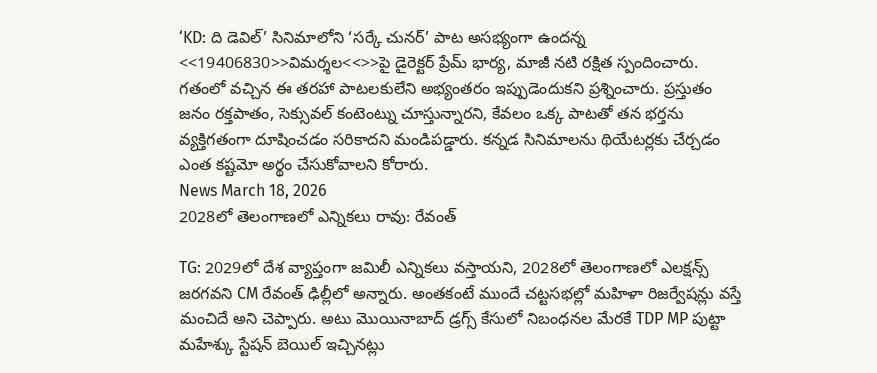‘KD: ది డెవిల్’ సినిమాలోని ‘సర్కే చునర్’ పాట అసభ్యంగా ఉందన్న <<19406830>>విమర్శల<<>>పై డైరెక్టర్ ప్రేమ్ భార్య, మాజీ నటి రక్షిత స్పందించారు. గతంలో వచ్చిన ఈ తరహా పాటలకులేని అభ్యంతరం ఇప్పుడెందుకని ప్రశ్నించారు. ప్రస్తుతం జనం రక్తపాతం, సెక్సువల్ కంటెంట్ను చూస్తున్నారని, కేవలం ఒక్క పాటతో తన భర్తను వ్యక్తిగతంగా దూషించడం సరికాదని మండిపడ్డారు. కన్నడ సినిమాలను థియేటర్లకు చేర్చడం ఎంత కష్టమో అర్థం చేసుకోవాలని కోరారు.
News March 18, 2026
2028లో తెలంగాణలో ఎన్నికలు రావు: రేవంత్

TG: 2029లో దేశ వ్యాప్తంగా జమిలీ ఎన్నికలు వస్తాయని, 2028లో తెలంగాణలో ఎలక్షన్స్ జరగవని CM రేవంత్ ఢిల్లీలో అన్నారు. అంతకంటే ముందే చట్టసభల్లో మహిళా రిజర్వేషన్లు వస్తే మంచిదే అని చెప్పారు. అటు మొయినాబాద్ డ్రగ్స్ కేసులో నిబంధనల మేరకే TDP MP పుట్టా మహేశ్కు స్టేషన్ బెయిల్ ఇచ్చినట్లు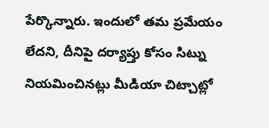పేర్కొన్నారు. ఇందులో తమ ప్రమేయం లేదని, దీనిపై దర్యాప్తు కోసం సిట్ను నియమించినట్లు మీడియా చిట్చాట్లో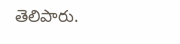తెలిపారు.